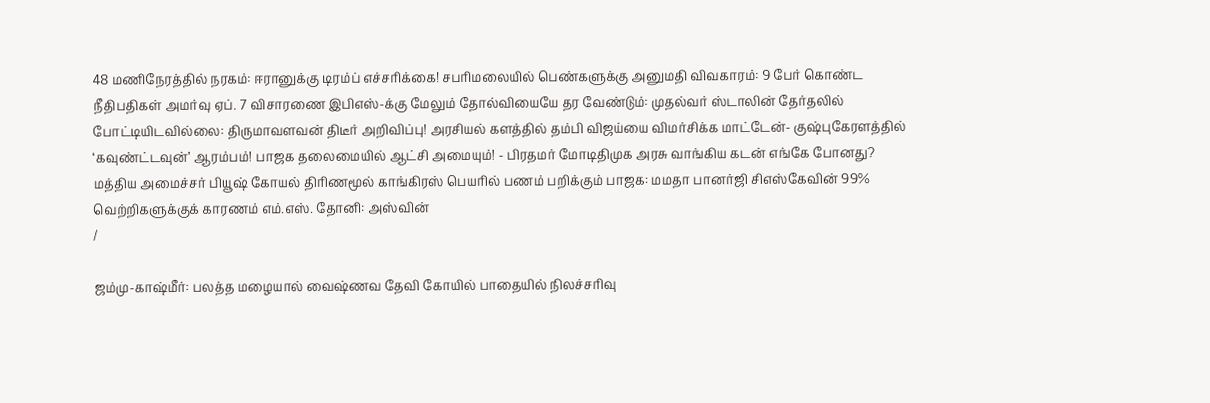48 மணிநேரத்தில் நரகம்: ஈரானுக்கு டிரம்ப் எச்சரிக்கை! சபரிமலையில் பெண்களுக்கு அனுமதி விவகாரம்: 9 பேர் கொண்ட நீதிபதிகள் அமர்வு ஏப். 7 விசாரணை இபிஎஸ்-க்கு மேலும் தோல்வியையே தர வேண்டும்: முதல்வர் ஸ்டாலின் தேர்தலில் போட்டியிடவில்லை: திருமாவளவன் திடீர் அறிவிப்பு! அரசியல் களத்தில் தம்பி விஜய்யை விமர்சிக்க மாட்டேன்- குஷ்புகேரளத்தில் ‘கவுண்ட்டவுன்’ ஆரம்பம்! பாஜக தலைமையில் ஆட்சி அமையும்! - பிரதமர் மோடிதிமுக அரசு வாங்கிய கடன் எங்கே போனது? மத்திய அமைச்சர் பியூஷ் கோயல் திரிணமூல் காங்கிரஸ் பெயரில் பணம் பறிக்கும் பாஜக: மமதா பானர்ஜி சிஎஸ்கேவின் 99% வெற்றிகளுக்குக் காரணம் எம்.எஸ். தோனி: அஸ்வின்
/

ஜம்மு-காஷ்மீர்: பலத்த மழையால் வைஷ்ணவ தேவி கோயில் பாதையில் நிலச்சரிவு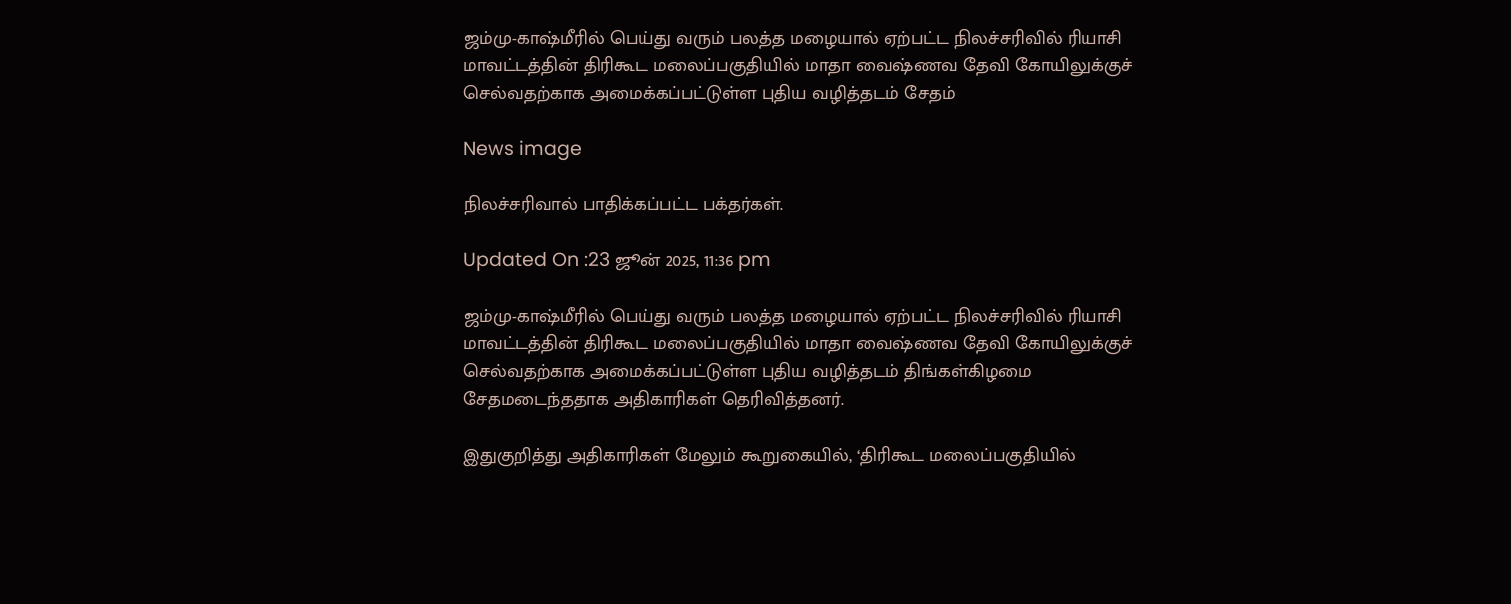ஜம்மு-காஷ்மீரில் பெய்து வரும் பலத்த மழையால் ஏற்பட்ட நிலச்சரிவில் ரியாசி மாவட்டத்தின் திரிகூட மலைப்பகுதியில் மாதா வைஷ்ணவ தேவி கோயிலுக்குச் செல்வதற்காக அமைக்கப்பட்டுள்ள புதிய வழித்தடம் சேதம்

News image

நிலச்சரிவால் பாதிக்கப்பட்ட பக்தர்கள்.

Updated On :23 ஜூன் 2025, 11:36 pm

ஜம்மு-காஷ்மீரில் பெய்து வரும் பலத்த மழையால் ஏற்பட்ட நிலச்சரிவில் ரியாசி மாவட்டத்தின் திரிகூட மலைப்பகுதியில் மாதா வைஷ்ணவ தேவி கோயிலுக்குச் செல்வதற்காக அமைக்கப்பட்டுள்ள புதிய வழித்தடம் திங்கள்கிழமை சேதமடைந்ததாக அதிகாரிகள் தெரிவித்தனர்.

இதுகுறித்து அதிகாரிகள் மேலும் கூறுகையில், ‘திரிகூட மலைப்பகுதியில்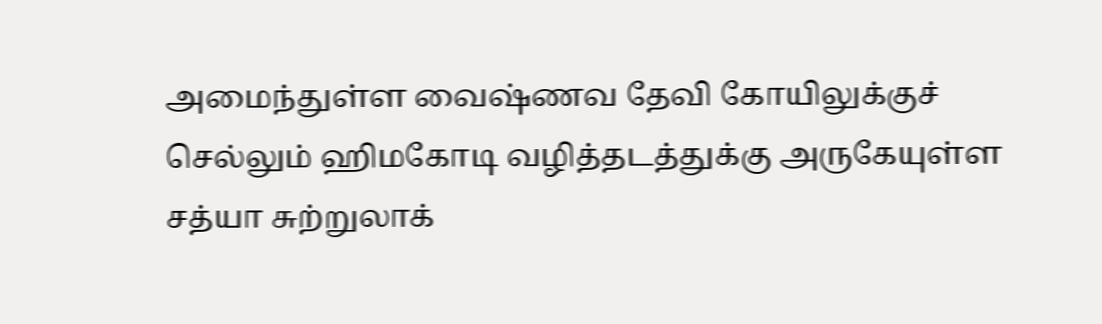அமைந்துள்ள வைஷ்ணவ தேவி கோயிலுக்குச் செல்லும் ஹிமகோடி வழித்தடத்துக்கு அருகேயுள்ள சத்யா சுற்றுலாக்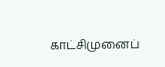காட்சிமுனைப்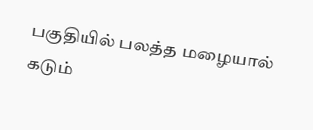பகுதியில் பலத்த மழையால் கடும்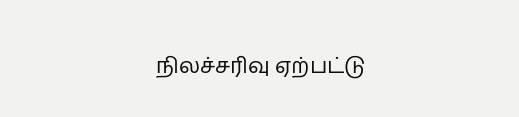நிலச்சரிவு ஏற்பட்டு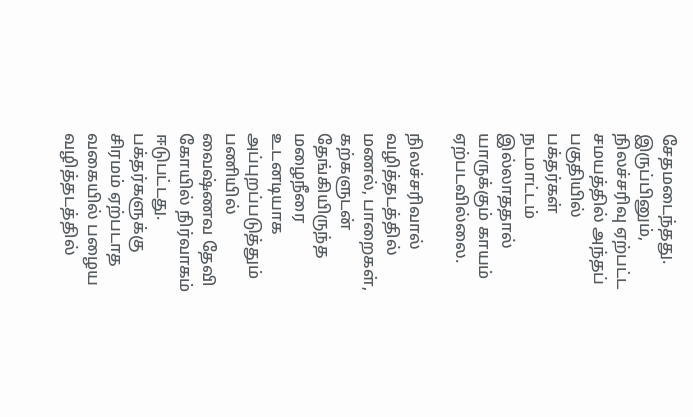சேதமடைந்தது. இருப்பினும், நிலச்சரிவு ஏற்பட்ட சமயத்தில் அந்தப் பகுதியில் பக்தர்கள் நடமாட்டம் இல்லாததால் யாருக்கும் காயம் ஏற்படவில்லை.

நிலச்சரிவால் வழித்தடத்தில் மணல், பாறைகள், கற்களுடன் தேங்கியிருந்த மழைநீரை உடனடியாக அப்புறப்படுத்தும் பணியில் வைஷ்ணவ தேவி கோயில் நிர்வாகம் ஈடுபட்டது. பக்தர்களுக்கு சிரமம் ஏற்படாத வகையில் பழைய வழித்தடத்தில்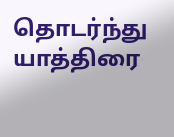தொடர்ந்து யாத்திரை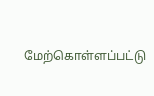மேற்கொள்ளப்பட்டு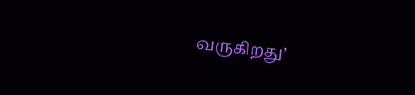வருகிறது’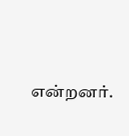என்றனர்.